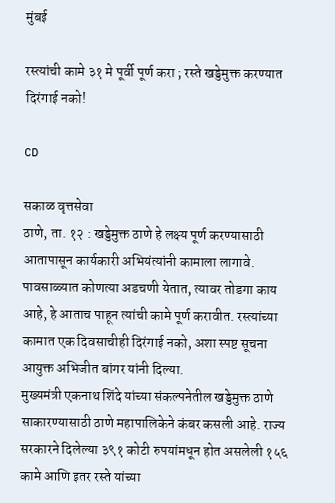मुंबई

रस्त्यांची कामे ३१ मे पूर्वी पूर्ण करा ; रस्ते खड्डेमुक्त करण्यात दिरंगाई नको!

CD

सकाळ वृत्तसेवा
ठाणे, ता. १२ : खड्डेमुक्त ठाणे हे लक्ष्य पूर्ण करण्यासाठी आतापासून कार्यकारी अभियंत्यांनी कामाला लागावे. पावसाळ्यात कोणत्या अडचणी येतात, त्यावर तोडगा काय आहे, हे आताच पाहून त्यांची कामे पूर्ण करावीत. रस्त्यांच्या कामात एक दिवसाचीही दिरंगाई नको, अशा स्पष्ट सूचना आयुक्त अभिजीत बांगर यांनी दिल्या.
मुख्यमंत्री एकनाथ शिंदे यांच्या संकल्पनेतील खड्डेमुक्त ठाणे साकारण्यासाठी ठाणे महापालिकेने कंबर कसली आहे. राज्य सरकारने दिलेल्या ३९१ कोटी रुपयांमधून होत असलेली १५६ कामे आणि इतर रस्ते यांच्या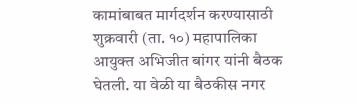कामांबाबत मार्गदर्शन करण्यासाठी शुक्रवारी (ता. १०) महापालिका आयुक्त अभिजीत बांगर यांनी बैठक घेतली. या वेळी या बैठकीस नगर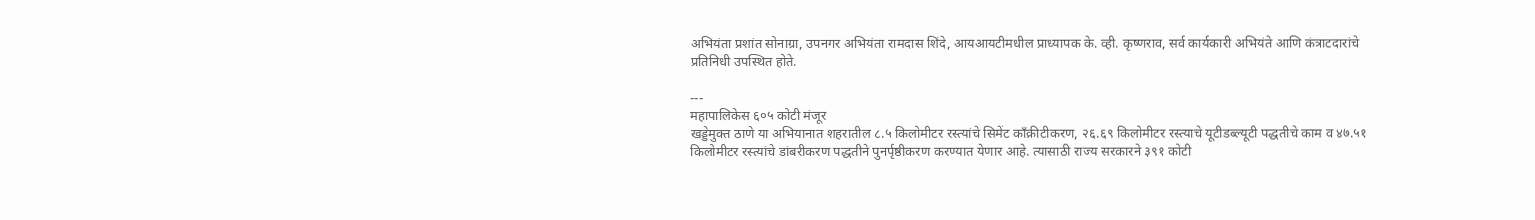अभियंता प्रशांत सोनाग्रा, उपनगर अभियंता रामदास शिंदे, आयआयटीमधील प्राध्यापक के. व्ही. कृष्णराव, सर्व कार्यकारी अभियंते आणि कंत्राटदारांचे प्रतिनिधी उपस्थित होते.

---
महापालिकेस ६०५ कोटी मंजूर
खड्डेमुक्त ठाणे या अभियानात शहरातील ८.५ किलोमीटर रस्त्यांचे सिमेंट काँक्रीटीकरण, २६.६९ किलोमीटर रस्त्याचे यूटीडब्ल्यूटी पद्धतीचे काम व ४७.५१ किलोमीटर रस्त्यांचे डांबरीकरण पद्धतीने पुनर्पृष्ठीकरण करण्यात येणार आहे. त्यासाठी राज्य सरकारने ३९१ कोटी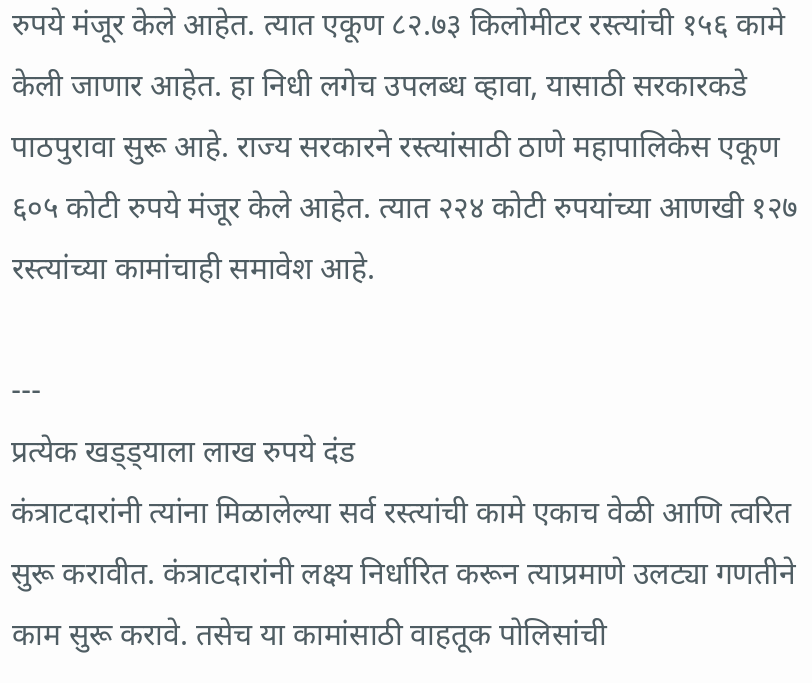रुपये मंजूर केले आहेत. त्यात एकूण ८२.७३ किलोमीटर रस्त्यांची १५६ कामे केली जाणार आहेत. हा निधी लगेच उपलब्ध व्हावा, यासाठी सरकारकडे पाठपुरावा सुरू आहे. राज्य सरकारने रस्त्यांसाठी ठाणे महापालिकेस एकूण ६०५ कोटी रुपये मंजूर केले आहेत. त्यात २२४ कोटी रुपयांच्या आणखी १२७ रस्त्यांच्या कामांचाही समावेश आहे.

---
प्रत्येक खड्ड्याला लाख रुपये दंड
कंत्राटदारांनी त्यांना मिळालेल्या सर्व रस्त्यांची कामे एकाच वेळी आणि त्वरित सुरू करावीत. कंत्राटदारांनी लक्ष्य निर्धारित करून त्याप्रमाणे उलट्या गणतीने काम सुरू करावे. तसेच या कामांसाठी वाहतूक पोलिसांची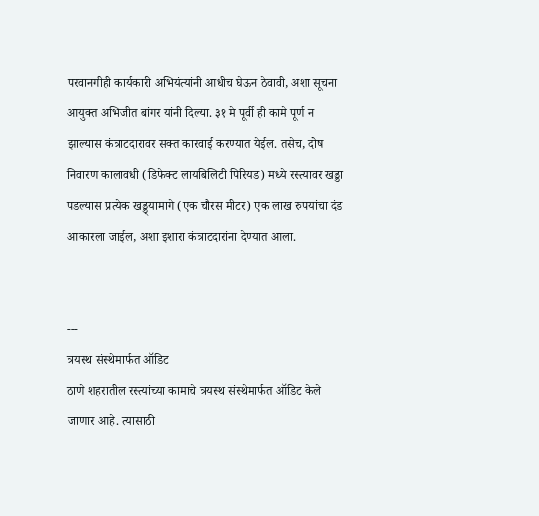परवानगीही कार्यकारी अभियंत्यांनी आधीच घेऊन ठेवावी, अशा सूचना आयुक्त अभिजीत बांगर यांनी दिल्या. ३१ मे पूर्वी ही कामे पूर्ण न झाल्यास कंत्राटदारावर सक्त कारवाई करण्यात येईल. तसेच, दोष निवारण कालावधी (डिफेक्ट लायबिलिटी पिरियड) मध्ये रस्त्यावर खड्डा पडल्यास प्रत्येक खड्ड्यामागे (एक चौरस मीटर) एक लाख रुपयांचा दंड आकारला जाईल, अशा इशारा कंत्राटदारांना देण्यात आला.


---
त्रयस्थ संस्थेमार्फत ऑडिट
ठाणे शहरातील रस्त्यांच्या कामाचे त्रयस्थ संस्थेमार्फत ऑडिट केले जाणार आहे. त्यासाठी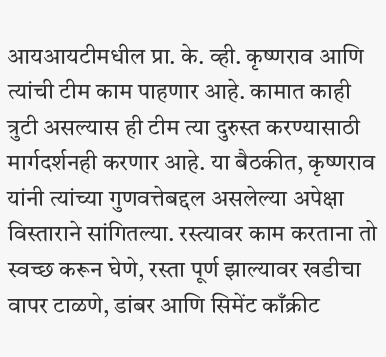आयआयटीमधील प्रा. के. व्ही. कृष्णराव आणि त्यांची टीम काम पाहणार आहे. कामात काही त्रुटी असल्यास ही टीम त्या दुरुस्त करण्यासाठी मार्गदर्शनही करणार आहे. या बैठकीत, कृष्णराव यांनी त्यांच्या गुणवत्तेबद्दल असलेल्या अपेक्षा विस्ताराने सांगितल्या. रस्त्यावर काम करताना तो स्वच्छ करून घेणे, रस्ता पूर्ण झाल्यावर खडीचा वापर टाळणे, डांबर आणि सिमेंट काँक्रीट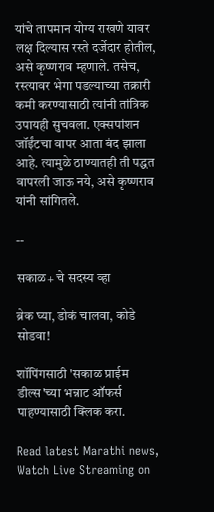यांचे तापमान योग्य राखणे यावर लक्ष दिल्यास रस्ते दर्जेदार होतील, असे कृष्णराव म्हणाले. तसेच, रस्त्यावर भेगा पडल्याच्या तक्रारी कमी करण्यासाठी त्यांनी तांत्रिक उपायही सुचवला. एक्सपांशन जॉईंटचा वापर आता बंद झाला आहे. त्यामुळे ठाण्यातही ती पद्धत वापरली जाऊ नये, असे कृष्णराव यांनी सांगितले.

--

सकाळ+ चे सदस्य व्हा

ब्रेक घ्या, डोकं चालवा, कोडे सोडवा!

शॉपिंगसाठी 'सकाळ प्राईम डील्स'च्या भन्नाट ऑफर्स पाहण्यासाठी क्लिक करा.

Read latest Marathi news, Watch Live Streaming on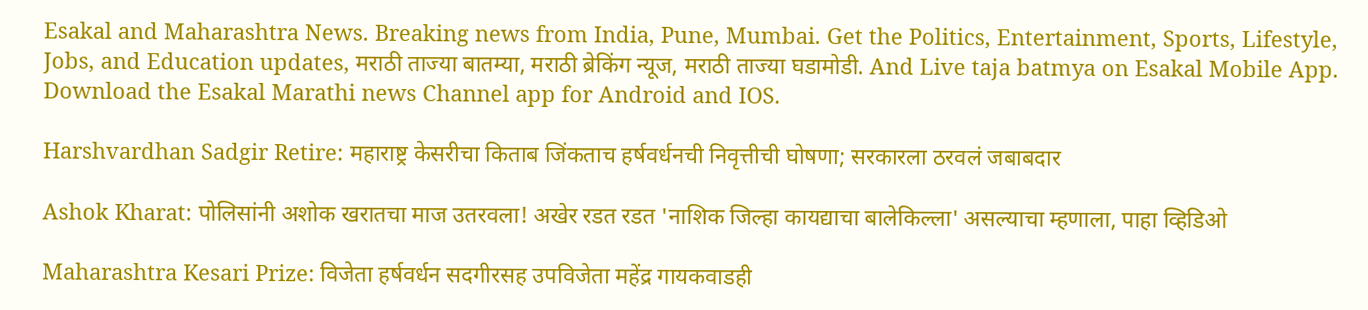Esakal and Maharashtra News. Breaking news from India, Pune, Mumbai. Get the Politics, Entertainment, Sports, Lifestyle, Jobs, and Education updates, मराठी ताज्या बातम्या, मराठी ब्रेकिंग न्यूज, मराठी ताज्या घडामोडी. And Live taja batmya on Esakal Mobile App. Download the Esakal Marathi news Channel app for Android and IOS.

Harshvardhan Sadgir Retire: महाराष्ट्र केसरीचा किताब जिंकताच हर्षवर्धनची निवृत्तीची घोषणा; सरकारला ठरवलं जबाबदार

Ashok Kharat: पोलिसांनी अशोक खरातचा माज उतरवला! अखेर रडत रडत 'नाशिक जिल्हा कायद्याचा बालेकिल्ला' असल्याचा म्हणाला, पाहा व्हिडिओ

Maharashtra Kesari Prize: विजेता हर्षवर्धन सदगीरसह उपविजेता महेंद्र गायकवाडही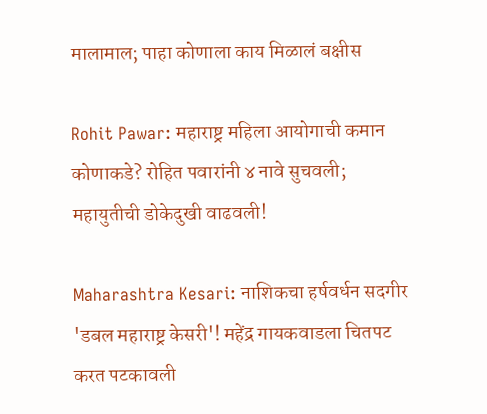मालामाल; पाहा कोणाला काय मिळालं बक्षीस

Rohit Pawar: महाराष्ट्र महिला आयोगाची कमान कोणाकडे? रोहित पवारांनी ४ नावे सुचवली; महायुतीची डोकेदुखी वाढवली!

Maharashtra Kesari: नाशिकचा हर्षवर्धन सदगीर 'डबल महाराष्ट्र केसरी'! महेंद्र गायकवाडला चितपट करत पटकावली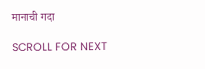मानाची गदा

SCROLL FOR NEXT